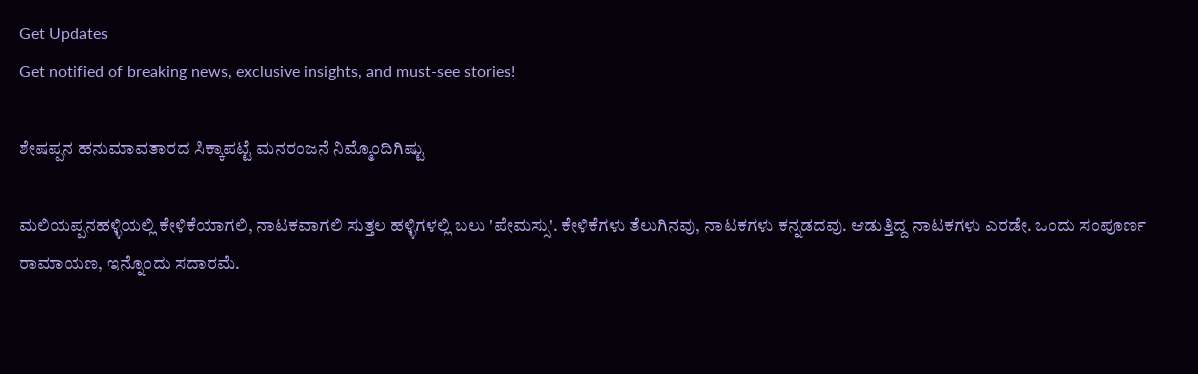Get Updates
Get notified of breaking news, exclusive insights, and must-see stories!

ಶೇಷಪ್ಪನ ಹನುಮಾವತಾರದ ಸಿಕ್ಕಾಪಟ್ಟೆ ಮನರಂಜನೆ ನಿಮ್ಮೊಂದಿಗಿಷ್ಟು

ಮಲಿಯಪ್ಪನಹಳ್ಳಿಯಲ್ಲಿ ಕೇಳಿಕೆಯಾಗಲಿ, ನಾಟಕವಾಗಲಿ ಸುತ್ತಲ ಹಳ್ಳಿಗಳಲ್ಲಿ ಬಲು 'ಪೇಮಸ್ಸು'. ಕೇಳಿಕೆಗಳು ತೆಲುಗಿನವು, ನಾಟಕಗಳು ಕನ್ನಡದವು. ಆಡುತ್ತಿದ್ದ ನಾಟಕಗಳು ಎರಡೇ. ಒಂದು ಸಂಪೂರ್ಣ ರಾಮಾಯಣ, ಇನ್ನೊಂದು ಸದಾರಮೆ.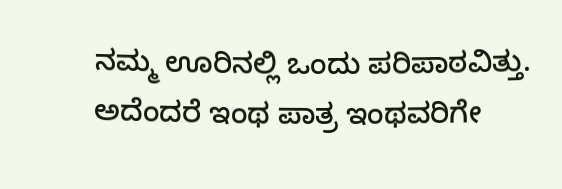ನಮ್ಮ ಊರಿನಲ್ಲಿ ಒಂದು ಪರಿಪಾಠವಿತ್ತು. ಅದೆಂದರೆ ಇಂಥ ಪಾತ್ರ ಇಂಥವರಿಗೇ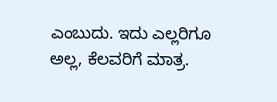ಎಂಬುದು. ಇದು ಎಲ್ಲರಿಗೂ ಅಲ್ಲ, ಕೆಲವರಿಗೆ ಮಾತ್ರ.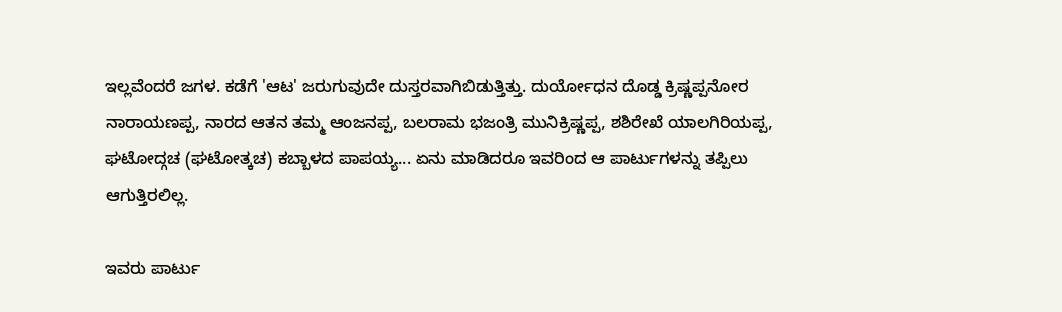ಇಲ್ಲವೆಂದರೆ ಜಗಳ. ಕಡೆಗೆ 'ಆಟ' ಜರುಗುವುದೇ ದುಸ್ತರವಾಗಿಬಿಡುತ್ತಿತ್ತು. ದುರ್ಯೋಧನ ದೊಡ್ಡ ಕ್ರಿಷ್ಣಪ್ಪನೋರ ನಾರಾಯಣಪ್ಪ, ನಾರದ ಆತನ ತಮ್ಮ ಆಂಜನಪ್ಪ, ಬಲರಾಮ ಭಜಂತ್ರಿ ಮುನಿಕ್ರಿಷ್ಣಪ್ಪ, ಶಶಿರೇಖೆ ಯಾಲಗಿರಿಯಪ್ಪ, ಘಟೋದ್ಗಚ (ಘಟೋತ್ಕಚ) ಕಬ್ಬಾಳದ ಪಾಪಯ್ಯ... ಏನು ಮಾಡಿದರೂ ಇವರಿಂದ ಆ ಪಾರ್ಟುಗಳನ್ನು ತಪ್ಪಿಲು ಆಗುತ್ತಿರಲಿಲ್ಲ.

ಇವರು ಪಾರ್ಟು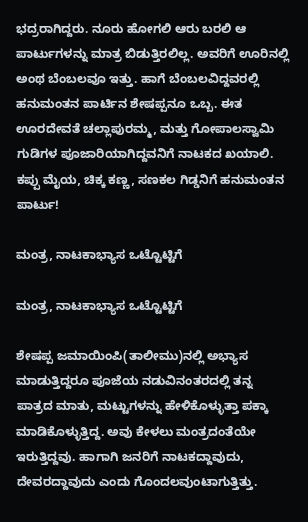ಭದ್ರರಾಗಿದ್ದರು. ನೂರು ಹೋಗಲಿ ಆರು ಬರಲಿ ಆ ಪಾರ್ಟುಗಳನ್ನು ಮಾತ್ರ ಬಿಡುತ್ತಿರಲಿಲ್ಲ. ಅವರಿಗೆ ಊರಿನಲ್ಲಿ ಅಂಥ ಬೆಂಬಲವೂ ಇತ್ತು. ಹಾಗೆ ಬೆಂಬಲವಿದ್ದವರಲ್ಲಿ ಹನುಮಂತನ ಪಾರ್ಟಿನ ಶೇಷಪ್ಪನೂ ಒಬ್ಬ. ಈತ ಊರದೇವತೆ ಚಲ್ಲಾಪುರಮ್ಮ, ಮತ್ತು ಗೋಪಾಲಸ್ವಾಮಿ ಗುಡಿಗಳ ಪೂಜಾರಿಯಾಗಿದ್ದವನಿಗೆ ನಾಟಕದ ಖಯಾಲಿ. ಕಪ್ಪು ಮೈಯ, ಚಿಕ್ಕ ಕಣ್ಣ, ಸಣಕಲ ಗಿಡ್ಡನಿಗೆ ಹನುಮಂತನ ಪಾರ್ಟು!

ಮಂತ್ರ, ನಾಟಕಾಭ್ಯಾಸ ಒಟ್ಟೊಟ್ಟಿಗೆ

ಮಂತ್ರ, ನಾಟಕಾಭ್ಯಾಸ ಒಟ್ಟೊಟ್ಟಿಗೆ

ಶೇಷಪ್ಪ ಜಮಾಯಿಂಪಿ(ತಾಲೀಮು)ನಲ್ಲಿ ಅಭ್ಯಾಸ ಮಾಡುತ್ತಿದ್ದರೂ ಪೂಜೆಯ ನಡುವಿನಂತರದಲ್ಲಿ ತನ್ನ ಪಾತ್ರದ ಮಾತು, ಮಟ್ಟುಗಳನ್ನು ಹೇಳಿಕೊಳ್ಳುತ್ತಾ ಪಕ್ಕಾ ಮಾಡಿಕೊಳ್ಳುತ್ತಿದ್ದ. ಅವು ಕೇಳಲು ಮಂತ್ರದಂತೆಯೇ ಇರುತ್ತಿದ್ದವು. ಹಾಗಾಗಿ ಜನರಿಗೆ ನಾಟಕದ್ದಾವುದು, ದೇವರದ್ದಾವುದು ಎಂದು ಗೊಂದಲವುಂಟಾಗುತ್ತಿತ್ತು.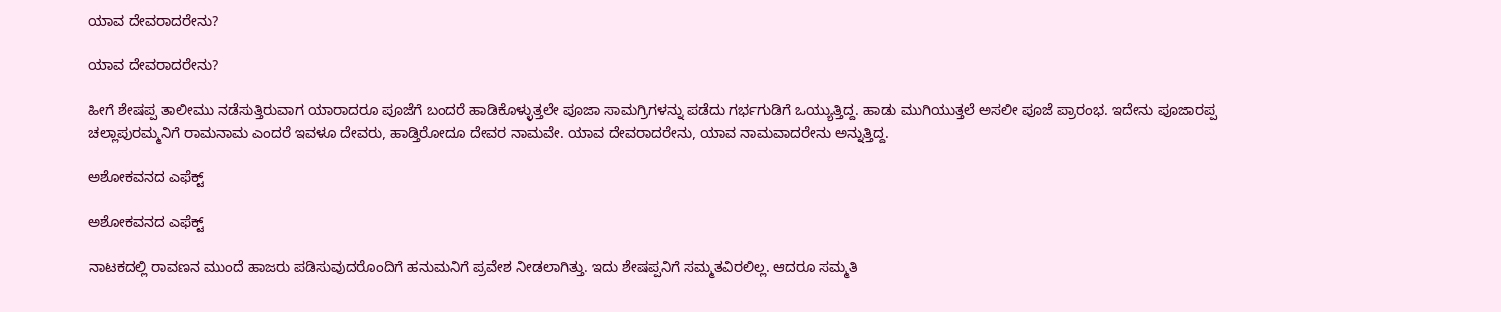ಯಾವ ದೇವರಾದರೇನು?

ಯಾವ ದೇವರಾದರೇನು?

ಹೀಗೆ ಶೇಷಪ್ಪ ತಾಲೀಮು ನಡೆಸುತ್ತಿರುವಾಗ ಯಾರಾದರೂ ಪೂಜೆಗೆ ಬಂದರೆ ಹಾಡಿಕೊಳ್ಳುತ್ತಲೇ ಪೂಜಾ ಸಾಮಗ್ರಿಗಳನ್ನು ಪಡೆದು ಗರ್ಭಗುಡಿಗೆ ಒಯ್ಯುತ್ತಿದ್ದ. ಹಾಡು ಮುಗಿಯುತ್ತಲೆ ಅಸಲೀ ಪೂಜೆ ಪ್ರಾರಂಭ. ಇದೇನು ಪೂಜಾರಪ್ಪ ಚಲ್ಲಾಪುರಮ್ಮನಿಗೆ ರಾಮನಾಮ ಎಂದರೆ ಇವಳೂ ದೇವರು, ಹಾಡ್ತಿರೋದೂ ದೇವರ ನಾಮವೇ. ಯಾವ ದೇವರಾದರೇನು, ಯಾವ ನಾಮವಾದರೇನು ಅನ್ನುತ್ತಿದ್ದ.

ಅಶೋಕವನದ ಎಫೆಕ್ಟ್

ಅಶೋಕವನದ ಎಫೆಕ್ಟ್

ನಾಟಕದಲ್ಲಿ ರಾವಣನ ಮುಂದೆ ಹಾಜರು ಪಡಿಸುವುದರೊಂದಿಗೆ ಹನುಮನಿಗೆ ಪ್ರವೇಶ ನೀಡಲಾಗಿತ್ತು. ಇದು ಶೇಷಪ್ಪನಿಗೆ ಸಮ್ಮತವಿರಲಿಲ್ಲ. ಆದರೂ ಸಮ್ಮತಿ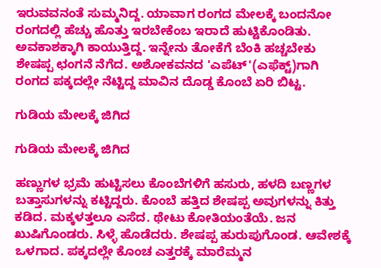ಇರುವವನಂತೆ ಸುಮ್ಮನಿದ್ದ. ಯಾವಾಗ ರಂಗದ ಮೇಲಕ್ಕೆ ಬಂದನೋ ರಂಗದಲ್ಲಿ ಹೆಚ್ಚು ಹೊತ್ತು ಇರಬೇಕೆಂಬ ಇರಾದೆ ಹುಟ್ಟಿಕೊಂಡಿತು. ಅವಕಾಶಕ್ಕಾಗಿ ಕಾಯುತ್ತಿದ್ದ. ಇನ್ನೇನು ತೋಕೆಗೆ ಬೆಂಕಿ ಹಚ್ಚಬೇಕು ಶೇಷಪ್ಪ ಛಂಗನೆ ನೆಗೆದ. ಅಶೋಕವನದ 'ಎಪೆಟ್'(ಎಫೆಕ್ಟ್)ಗಾಗಿ ರಂಗದ ಪಕ್ಕದಲ್ಲೇ ನೆಟ್ಟಿದ್ದ ಮಾವಿನ ದೊಡ್ಡ ಕೊಂಬೆ ಏರಿ ಬಿಟ್ಟ.

ಗುಡಿಯ ಮೇಲಕ್ಕೆ ಜಿಗಿದ

ಗುಡಿಯ ಮೇಲಕ್ಕೆ ಜಿಗಿದ

ಹಣ್ಣುಗಳ ಭ್ರಮೆ ಹುಟ್ಟಿಸಲು ಕೊಂಬೆಗಳಿಗೆ ಹಸುರು, ಹಳದಿ ಬಣ್ಣಗಳ ಬತ್ತಾಸುಗಳನ್ನು ಕಟ್ಟಿದ್ದರು. ಕೊಂಬೆ ಹತ್ತಿದ ಶೇಷಪ್ಪ ಅವುಗಳನ್ನು ಕಿತ್ತು ಕಡಿದ. ಮಕ್ಕಳತ್ತಲೂ ಎಸೆದ. ಥೇಟು ಕೋತಿಯಂತೆಯೆ. ಜನ ಖುಷಿಗೊಂಡರು. ಸಿಳ್ಳೆ ಹೊಡೆದರು. ಶೇಷಪ್ಪ ಹುರುಪುಗೊಂಡ. ಆವೇಶಕ್ಕೆ ಒಳಗಾದ. ಪಕ್ಕದಲ್ಲೇ ಕೊಂಚ ಎತ್ತರಕ್ಕೆ ಮಾರೆಮ್ಮನ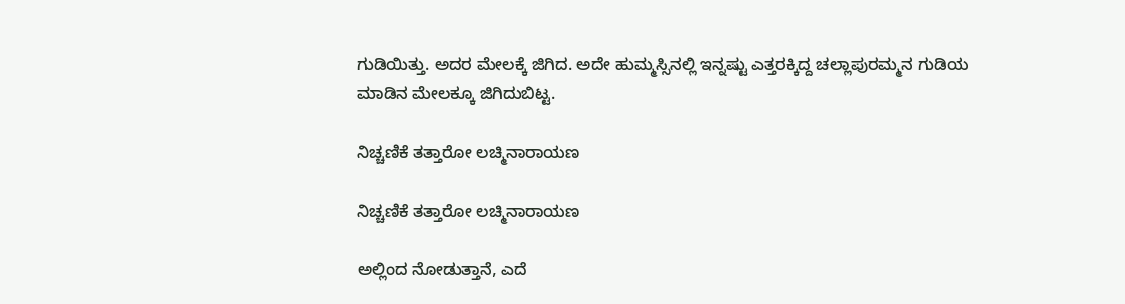ಗುಡಿಯಿತ್ತು. ಅದರ ಮೇಲಕ್ಕೆ ಜಿಗಿದ. ಅದೇ ಹುಮ್ಮಸ್ಸಿನಲ್ಲಿ ಇನ್ನಷ್ಟು ಎತ್ತರಕ್ಕಿದ್ದ ಚಲ್ಲಾಪುರಮ್ಮನ ಗುಡಿಯ ಮಾಡಿನ ಮೇಲಕ್ಕೂ ಜಿಗಿದುಬಿಟ್ಟ.

ನಿಚ್ಚಣಿಕೆ ತತ್ತಾರೋ ಲಚ್ಮಿನಾರಾಯಣ

ನಿಚ್ಚಣಿಕೆ ತತ್ತಾರೋ ಲಚ್ಮಿನಾರಾಯಣ

ಅಲ್ಲಿಂದ ನೋಡುತ್ತಾನೆ, ಎದೆ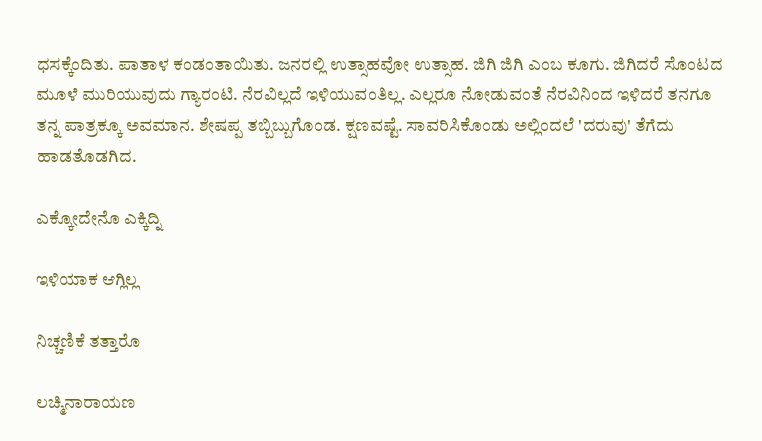ಧಸಕ್ಕೆಂದಿತು. ಪಾತಾಳ ಕಂಡಂತಾಯಿತು. ಜನರಲ್ಲಿ ಉತ್ಸಾಹವೋ ಉತ್ಸಾಹ. ಜಿಗಿ ಜಿಗಿ ಎಂಬ ಕೂಗು. ಜಿಗಿದರೆ ಸೊಂಟದ ಮೂಳೆ ಮುರಿಯುವುದು ಗ್ಯಾರಂಟಿ. ನೆರವಿಲ್ಲದೆ ಇಳಿಯುವಂತಿಲ್ಲ. ಎಲ್ಲರೂ ನೋಡುವಂತೆ ನೆರವಿನಿಂದ ಇಳಿದರೆ ತನಗೂ ತನ್ನ ಪಾತ್ರಕ್ಕೂ ಅವಮಾನ. ಶೇಷಪ್ಪ ತಬ್ಬಿಬ್ಬುಗೊಂಡ. ಕ್ಷಣವಷ್ಟೆ. ಸಾವರಿಸಿಕೊಂಡು ಅಲ್ಲಿಂದಲೆ 'ದರುವು' ತೆಗೆದು ಹಾಡತೊಡಗಿದ.

ಎಕ್ಕೋದೇನೊ ಎಕ್ಕಿದ್ನಿ

ಇಳಿಯಾಕ ಆಗ್ಲಿಲ್ಲ

ನಿಚ್ಚಣಿಕೆ ತತ್ತಾರೊ

ಲಚ್ಮಿನಾರಾಯಣ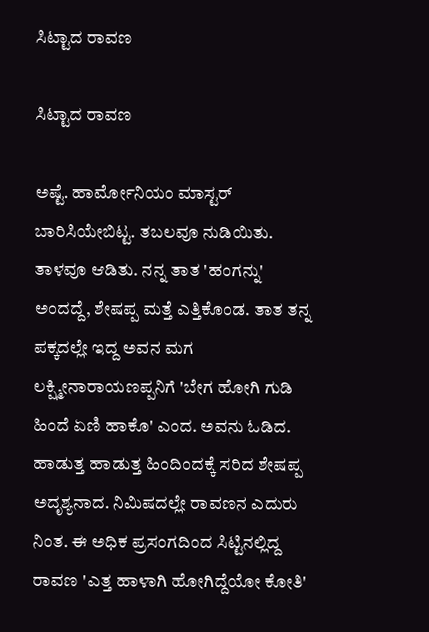ಸಿಟ್ಟಾದ ರಾವಣ

ಸಿಟ್ಟಾದ ರಾವಣ

ಅಷ್ಟೆ. ಹಾರ್ಮೋನಿಯಂ ಮಾಸ್ಟರ್ ಬಾರಿಸಿಯೇಬಿಟ್ಟ. ತಬಲವೂ ನುಡಿಯಿತು. ತಾಳವೂ ಆಡಿತು. ನನ್ನ ತಾತ 'ಹಂಗನ್ನು' ಅಂದದ್ದೆ, ಶೇಷಪ್ಪ ಮತ್ತೆ ಎತ್ತಿಕೊಂಡ. ತಾತ ತನ್ನ ಪಕ್ಕದಲ್ಲೇ ಇದ್ದ ಅವನ ಮಗ ಲಕ್ಷ್ಮೀನಾರಾಯಣಪ್ಪನಿಗೆ 'ಬೇಗ ಹೋಗಿ ಗುಡಿ ಹಿಂದೆ ಏಣಿ ಹಾಕೊ' ಎಂದ. ಅವನು ಓಡಿದ. ಹಾಡುತ್ತ ಹಾಡುತ್ತ ಹಿಂದಿಂದಕ್ಕೆ ಸರಿದ ಶೇಷಪ್ಪ ಅದೃಶ್ಯನಾದ. ನಿಮಿಷದಲ್ಲೇ ರಾವಣನ ಎದುರು ನಿಂತ. ಈ ಅಧಿಕ ಪ್ರಸಂಗದಿಂದ ಸಿಟ್ಟಿನಲ್ಲಿದ್ದ ರಾವಣ 'ಎತ್ತ ಹಾಳಾಗಿ ಹೋಗಿದ್ದೆಯೋ ಕೋತಿ'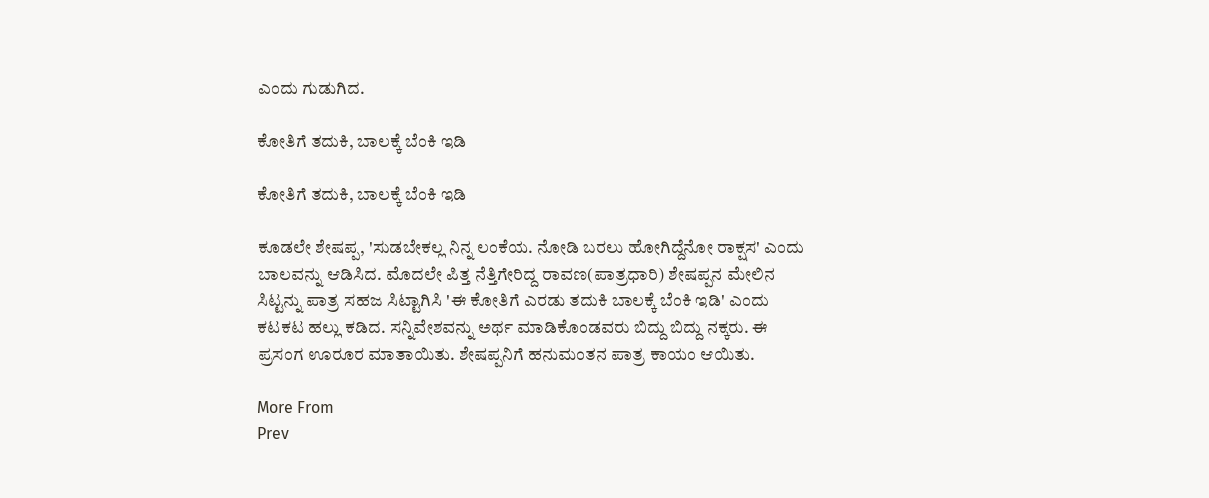ಎಂದು ಗುಡುಗಿದ.

ಕೋತಿಗೆ ತದುಕಿ, ಬಾಲಕ್ಕೆ ಬೆಂಕಿ ಇಡಿ

ಕೋತಿಗೆ ತದುಕಿ, ಬಾಲಕ್ಕೆ ಬೆಂಕಿ ಇಡಿ

ಕೂಡಲೇ ಶೇಷಪ್ಪ, 'ಸುಡಬೇಕಲ್ಲ ನಿನ್ನ ಲಂಕೆಯ. ನೋಡಿ ಬರಲು ಹೋಗಿದ್ದೆನೋ ರಾಕ್ಷಸ' ಎಂದು ಬಾಲವನ್ನು ಆಡಿಸಿದ. ಮೊದಲೇ ಪಿತ್ತ ನೆತ್ತಿಗೇರಿದ್ದ ರಾವಣ(ಪಾತ್ರಧಾರಿ) ಶೇಷಪ್ಪನ ಮೇಲಿನ ಸಿಟ್ಟನ್ನು ಪಾತ್ರ ಸಹಜ ಸಿಟ್ಟಾಗಿಸಿ 'ಈ ಕೋತಿಗೆ ಎರಡು ತದುಕಿ ಬಾಲಕ್ಕೆ ಬೆಂಕಿ ಇಡಿ' ಎಂದು ಕಟಕಟ ಹಲ್ಲು ಕಡಿದ. ಸನ್ನಿವೇಶವನ್ನು ಅರ್ಥ ಮಾಡಿಕೊಂಡವರು ಬಿದ್ದು ಬಿದ್ದು ನಕ್ಕರು. ಈ ಪ್ರಸಂಗ ಊರೂರ ಮಾತಾಯಿತು. ಶೇಷಪ್ಪನಿಗೆ ಹನುಮಂತನ ಪಾತ್ರ ಕಾಯಂ ಆಯಿತು.

More From
Prev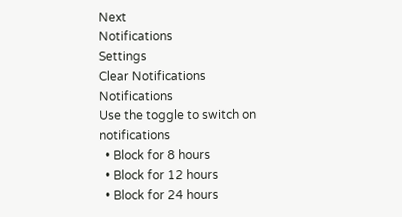Next
Notifications
Settings
Clear Notifications
Notifications
Use the toggle to switch on notifications
  • Block for 8 hours
  • Block for 12 hours
  • Block for 24 hours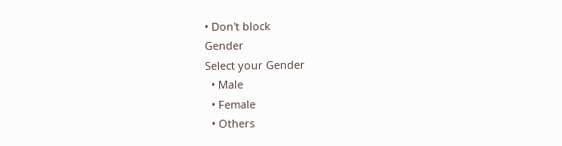• Don't block
Gender
Select your Gender
  • Male
  • Female
  • Others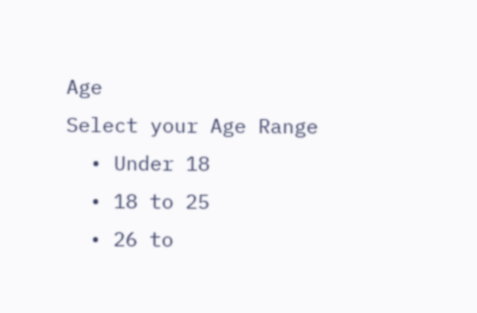Age
Select your Age Range
  • Under 18
  • 18 to 25
  • 26 to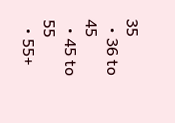35
  • 36 to 45
  • 45 to 55
  • 55+